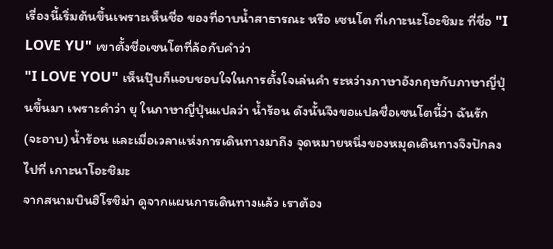เรื่องนี้เริ่มต้นขึ้นเพราะเห็นชื่อ ของที่อาบน้ำสาธารณะ หรือ เซนโต ที่เกาะนะโอะชิมะ ที่ชื่อ "I LOVE YU" เขาตั้งชื่อเซนโตที่ล้อกับคำว่า
"I LOVE YOU" เห็นปุ๊บก็แอบชอบใจในการตั้งใจเล่นคำ ระหว่างภาษาอังกฤษกับภาษาญี่ปุ่นขึ้นมา เพราะคำว่า ยุ ในภาษาญี่ปุ่นแปลว่า น้ำร้อน ดังนั้นจึงขอแปลชื่อเซนโตนี้ว่า ฉันรัก (จะอาบ) น้ำร้อน และเมื่อเวลาแห่งการเดินทางมาถึง จุดหมายหนึ่งของหมุดเดินทางจึงปักลงไปที่ เกาะนาโอะชิมะ
จากสนามบินฮิโรชิม่า ดูจากแผนการเดินทางแล้ว เราต้อง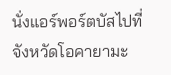นั่งแอร์พอร์ตบัสไปที่จังหวัดโอคายามะ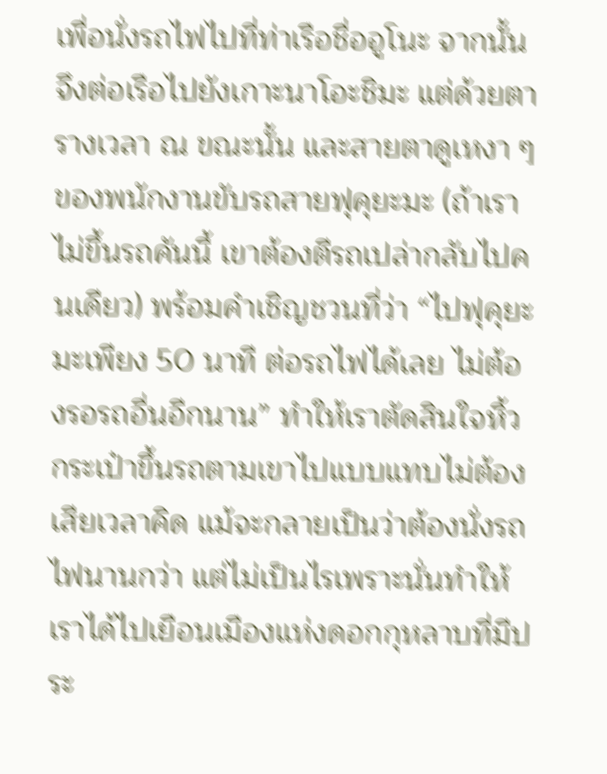เพื่อนั่งรถไฟไปที่ท่าเรือชื่ออูโนะ จากนั้นจึงต่อเรือไปยังเกาะนาโอะชิมะ แต่ด้วยตารางเวลา ณ ขณะนั้น และสายตาดูเหงา ๆ ของพนักงานขับรถสายฟุคุยะมะ (ถ้าเราไม่ขึ้นรถคันนี้ เขาต้องตีรถเปล่ากลับไปคนเดียว) พร้อมคำเชิญชวนที่ว่า “ไปฟุคุยะมะเพียง 50 นาที ต่อรถไฟได้เลย ไม่ต้องรอรถอื่นอีกนาน” ทำให้เราตัดสินใจหิ้วกระเป๋าขึ้นรถตามเขาไปแบบแทบไม่ต้องเสียเวลาคิด แม้จะกลายเป็นว่าต้องนั่งรถไฟนานกว่า แต่ไม่เป็นไรเพราะนั่นทำให้เราได้ไปเยือนเมืองแห่งดอกกุหลาบที่มีประ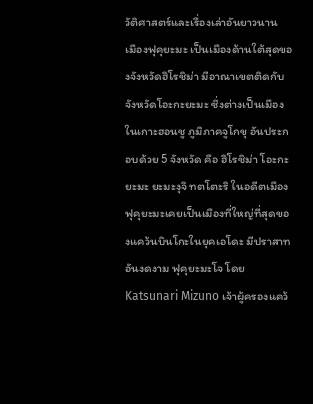วัติศาสตร์และเรื่องเล่าอันยาวนาน
เมืองฟุคุยะมะ เป็นเมืองด้านใต้สุดของจังหวัดฮิโรชิม่า มีอาณาเขตติดกับจังหวัดโอะกะยะมะ ซึ่งต่างเป็นเมืองในเกาะฮอนชู ภูมิภาคจูโกขุ อันประกอบด้วย 5 จังหวัด คือ ฮิโรชิม่า โอะกะยะมะ ยะมะงุจิ ทตโตะริ ในอดีตเมืองฟุคุยะมะเคยเป็นเมืองที่ใหญ่ที่สุดของแคว้นบินโกะในยุคเอโดะ มีปราสาทอันงดงาม ฟุคุยะมะโจ โดย Katsunari Mizuno เจ้าผู้ครองแคว้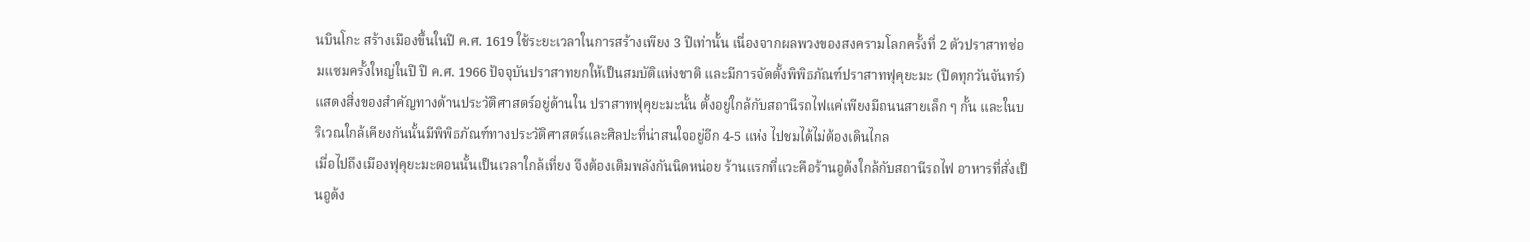นบินโกะ สร้างเมืองขึ้นในปี ค.ศ. 1619 ใช้ระยะเวลาในการสร้างเพียง 3 ปีเท่านั้น เนื่องจากผลพวงของสงครามโลกครั้งที่ 2 ตัวปราสาทซ่อมแซมครั้งใหญ่ในปี ปี ค.ศ. 1966 ปัจจุบันปราสาทยกให้เป็นสมบัติแห่งชาติ และมีการจัดตั้งพิพิธภัณฑ์ปราสาทฟุคุยะมะ (ปิดทุกวันจันทร์) แสดงสิ่งของสำคัญทางด้านประวัติศาสตร์อยู่ด้านใน ปราสาทฟุคุยะมะนั้น ตั้งอยู่ใกล้กับสถานีรถไฟแค่เพียงมีถนนสายเล็ก ๆ กั้น และในบริเวณใกล้เคียงกันนั้นมีพิพิธภัณฑ์ทางประวัติศาสตร์และศิลปะที่น่าสนใจอยู่อีก 4-5 แห่ง ไปชมได้ไม่ต้องเดินไกล
เมื่อไปถึงเมืองฟุคุยะมะตอนนั้นเป็นเวลาใกล้เที่ยง จึงต้องเติมพลังกันนิดหน่อย ร้านแรกที่แวะคือร้านอูด้งใกล้กับสถานีรถไฟ อาหารที่สั่งเป็นอูด้ง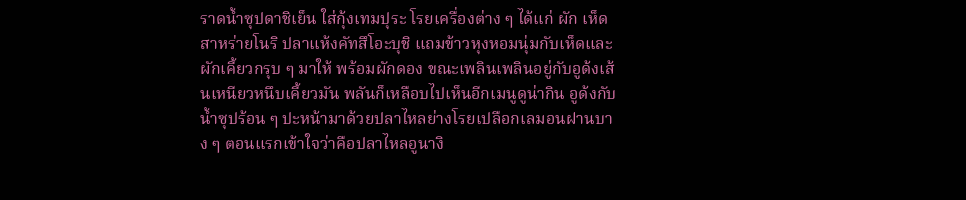ราดน้ำซุปดาชิเย็น ใส่กุ้งเทมปุระ โรยเครื่องต่าง ๆ ได้แก่ ผัก เห็ด สาหร่ายโนริ ปลาแห้งคัทสึโอะบุชิ แถมข้าวหุงหอมนุ่มกับเห็ดและผักเคี้ยวกรุบ ๆ มาให้ พร้อมผักดอง ขณะเพลินเพลินอยู่กับอูด้งเส้นเหนียวหนึบเคี้ยวมัน พลันก็เหลือบไปเห็นอีกเมนูดูน่ากิน อูด้งกับน้ำซุปร้อน ๆ ปะหน้ามาด้วยปลาไหลย่างโรยเปลือกเลมอนฝานบาง ๆ ตอนแรกเข้าใจว่าคือปลาไหลอูนางิ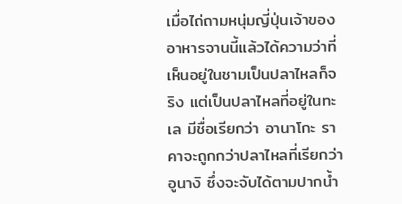เมื่อไถ่ถามหนุ่มญี่ปุ่นเจ้าของอาหารจานนี้แล้วได้ความว่าที่เห็นอยู่ในชามเป็นปลาไหลก็จริง แต่เป็นปลาไหลที่อยู่ในทะเล มีชื่อเรียกว่า อานาโกะ ราคาจะถูกกว่าปลาไหลที่เรียกว่า อูนางิ ซึ่งจะจับได้ตามปากน้ำ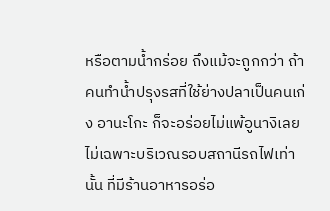หรือตามน้ำกร่อย ถึงแม้จะถูกกว่า ถ้าคนทำน้ำปรุงรสที่ใช้ย่างปลาเป็นคนเก่ง อานะโกะ ก็จะอร่อยไม่แพ้อูนางิเลย
ไม่เฉพาะบริเวณรอบสถานีรถไฟเท่านั้น ที่มีร้านอาหารอร่อ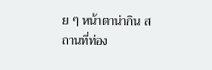ย ๆ หน้าตาน่ากิน สถานที่ท่อง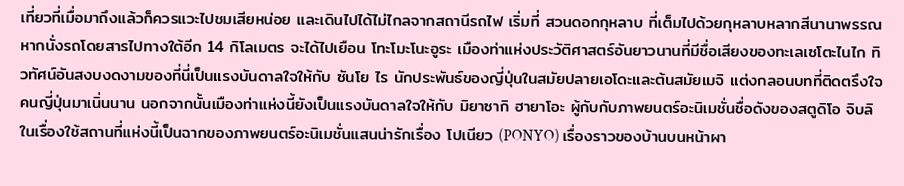เที่ยวที่เมื่อมาถึงแล้วก็ควรแวะไปชมเสียหน่อย และเดินไปได้ไม่ไกลจากสถานีรถไฟ เริ่มที่ สวนดอกกุหลาบ ที่เต็มไปด้วยกุหลาบหลากสีนานาพรรณ หากนั่งรถโดยสารไปทางใต้อีก 14 กิโลเมตร จะได้ไปเยือน โทะโมะโนะอูระ เมืองท่าแห่งประวัติศาสตร์อันยาวนานที่มีชื่อเสียงของทะเลเซโตะไนไก ทิวทัศน์อันสงบงดงามของที่นี่เป็นแรงบันดาลใจให้กับ ซันโย ไร นักประพันธ์ของญี่ปุ่นในสมัยปลายเอโดะและต้นสมัยเมจิ แต่งกลอนบทที่ติดตรึงใจคนญี่ปุ่นมาเนิ่นนาน นอกจากนั้นเมืองท่าแห่งนี้ยังเป็นแรงบันดาลใจให้กับ มิยาซากิ ฮายาโอะ ผู้กับกับภาพยนตร์อะนิเมชั่นชื่อดังของสตูดิโอ จิบลิ ในเรื่องใช้สถานที่แห่งนี้เป็นฉากของภาพยนตร์อะนิเมชั่นแสนน่ารักเรื่อง โปเนียว (PONYO) เรื่องราวของบ้านบนหน้าผา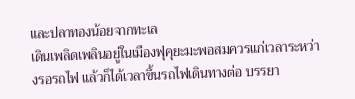และปลาทองน้อยจากทะเล
เดินเพลิดเพลินอยู่ในเมืองฟุคุยะมะพอสมควรแก่เวลาระหว่างรอรถไฟ แล้วก็ได้เวลาขึ้นรถไฟเดินทางต่อ บรรยา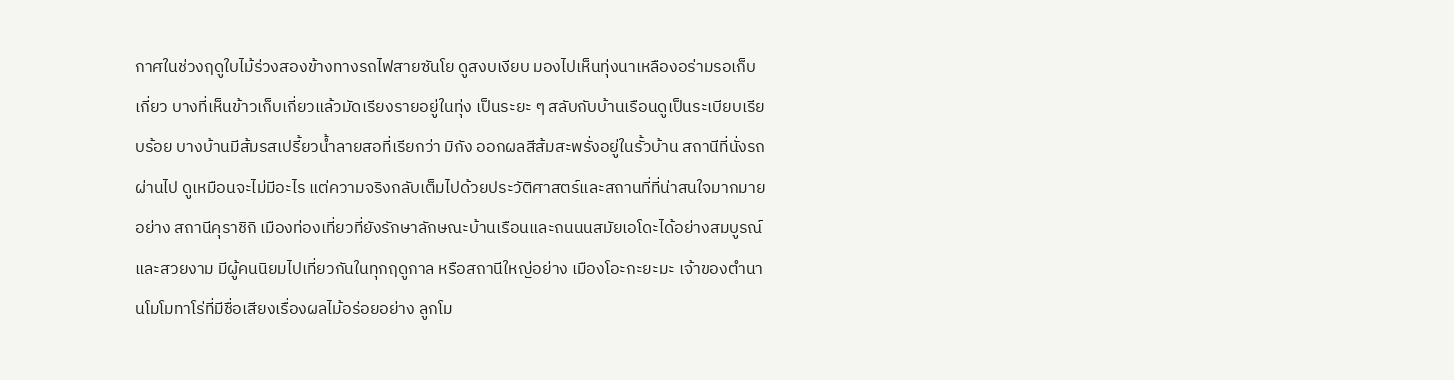กาศในช่วงฤดูใบไม้ร่วงสองข้างทางรถไฟสายซันโย ดูสงบเงียบ มองไปเห็นทุ่งนาเหลืองอร่ามรอเก็บเกี่ยว บางที่เห็นข้าวเก็บเกี่ยวแล้วมัดเรียงรายอยู่ในทุ่ง เป็นระยะ ๆ สลับกับบ้านเรือนดูเป็นระเบียบเรียบร้อย บางบ้านมีส้มรสเปรี้ยวน้ำลายสอที่เรียกว่า มิกัง ออกผลสีส้มสะพรั่งอยู่ในรั้วบ้าน สถานีที่นั่งรถผ่านไป ดูเหมือนจะไม่มีอะไร แต่ความจริงกลับเต็มไปด้วยประวัติศาสตร์และสถานที่ที่น่าสนใจมากมาย อย่าง สถานีคุราชิกิ เมืองท่องเที่ยวที่ยังรักษาลักษณะบ้านเรือนและถนนนสมัยเอโดะได้อย่างสมบูรณ์และสวยงาม มีผู้คนนิยมไปเที่ยวกันในทุกฤดูกาล หรือสถานีใหญ่อย่าง เมืองโอะกะยะมะ เจ้าของตำนานโมโมทาโร่ที่มีชื่อเสียงเรื่องผลไม้อร่อยอย่าง ลูกโม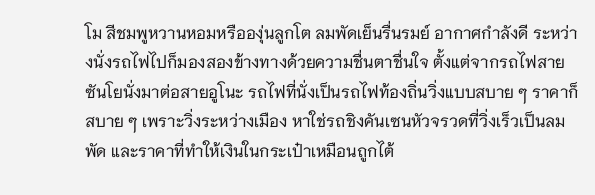โม สีชมพูหวานหอมหรือองุ่นลูกโต ลมพัดเย็นรื่นรมย์ อากาศกำลังดี ระหว่างนั่งรถไฟไปก็มองสองข้างทางด้วยความชื่นตาชื่นใจ ตั้งแต่จากรถไฟสายซันโยนั่งมาต่อสายอูโนะ รถไฟที่นั่งเป็นรถไฟท้องถิ่นวิ่งแบบสบาย ๆ ราคาก็สบาย ๆ เพราะวิ่งระหว่างเมือง หาใช่รถชิงคันเซนหัวจรวดที่วิ่งเร็วเป็นลมพัด และราคาที่ทำให้เงินในกระเป๋าเหมือนถูกไต้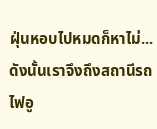ฝุ่นหอบไปหมดก็หาไม่... ดังนั้นเราจึงถึงสถานีรถไฟอู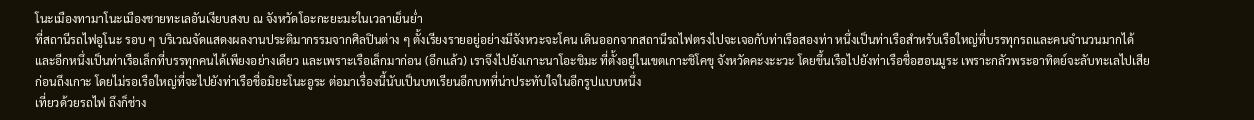โนะเมืองทามาโนะเมืองชายทะเลอันเงียบสงบ ณ จังหวัดโอะกะยะมะในเวลาเย็นย่ำ
ที่สถานีรถไฟอูโนะ รอบ ๆ บริเวณจัดแสดงผลงานประติมากรรมจากศิลปินต่าง ๆ ตั้งเรียงรายอยู่อย่างมีจังหวะจะโคน เดินออกจากสถานีรถไฟตรงไปจะเจอกับท่าเรือสองท่า หนึ่งเป็นท่าเรือสำหรับเรือใหญ่ที่บรรทุกรถและคนจำนวนมากได้ และอีกหนึ่งเป็นท่าเรือเล็กที่บรรทุกคนได้เพียงอย่างเดียว และเพราะเรือเล็กมาก่อน (อีกแล้ว) เราจึงไปยังเกาะนาโอะชิมะ ที่ตั้งอยู่ในเขตเกาะชิโคขุ จังหวัดคะงะะวะ โดยขึ้นเรือไปยังท่าเรือชื่อฮอนมูระ เพราะกลัวพระอาทิตย์จะลับทะเลไปเสียก่อนถึงเกาะ โดยไม่รอเรือใหญ่ที่จะไปยังท่าเรือชื่อมิยะโนะอูระ ต่อมาเรื่องนี้นับเป็นบทเรียนอีกบทที่น่าประทับใจในอีกรูปแบบหนึ่ง
เที่ยวด้วยรถไฟ ถึงก็ช่าง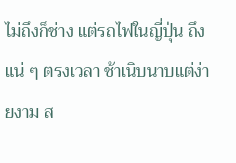ไม่ถึงก็ช่าง แต่รถไฟในญี่ปุ่น ถึงแน่ ๆ ตรงเวลา ช้าเนิบนาบแต่ง่ายงาม ส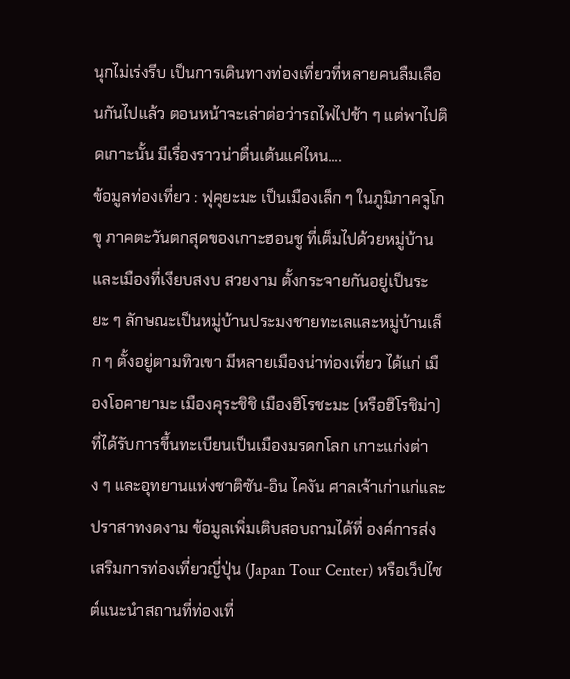นุกไม่เร่งรีบ เป็นการเดินทางท่องเที่ยวที่หลายคนลืมเลือนกันไปแล้ว ตอนหน้าจะเล่าต่อว่ารถไฟไปช้า ๆ แต่พาไปติดเกาะนั้น มีเรื่องราวน่าตื่นเต้นแค่ไหน....
ข้อมูลท่องเที่ยว : ฟุคุยะมะ เป็นเมืองเล็ก ๆ ในภูมิภาคจูโกขุ ภาคตะวันตกสุดของเกาะฮอนชู ที่เต็มไปด้วยหมู่บ้านและเมืองที่เงียบสงบ สวยงาม ตั้งกระจายกันอยู่เป็นระยะ ๆ ลักษณะเป็นหมู่บ้านประมงชายทะเลและหมู่บ้านเล็ก ๆ ตั้งอยู่ตามทิวเขา มีหลายเมืองน่าท่องเที่ยว ได้แก่ เมืองโอคายามะ เมืองคุระชิชิ เมืองฮิโรชะมะ (หรือฮิโรชิม่า) ที่ได้รับการขึ้นทะเบียนเป็นเมืองมรดกโลก เกาะแก่งต่าง ๆ และอุทยานแห่งชาติซัน-อิน ไคงัน ศาลเจ้าเก่าแก่และปราสาทงดงาม ข้อมูลเพิ่มเติบสอบถามได้ที่ องค์การส่งเสริมการท่องเที่ยวญี่ปุ่น (Japan Tour Center) หรือเว็ปไซต์แนะนำสถานที่ท่องเที่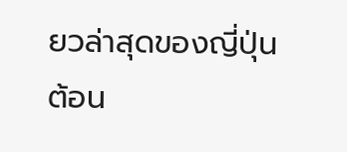ยวล่าสุดของญี่ปุ่นต้อน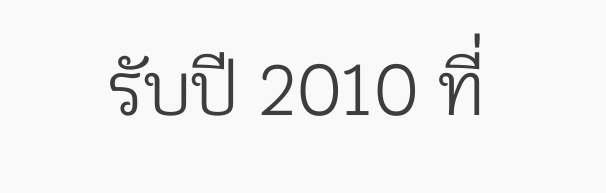รับปี 2010 ที่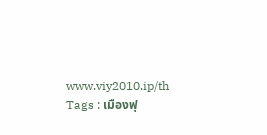www.viy2010.ip/th
Tags : เมืองฟุ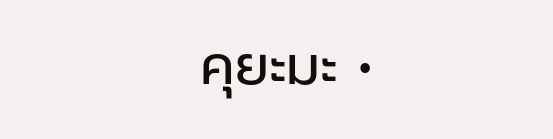คุยะมะ •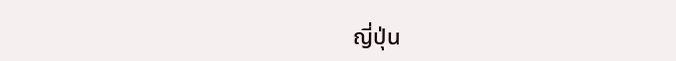ญี่ปุ่น